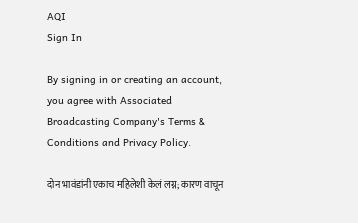AQI
Sign In

By signing in or creating an account, you agree with Associated Broadcasting Company's Terms & Conditions and Privacy Policy.

दोन भावंडांनी एकाच महिलेशी केलं लग्न; कारण वाचून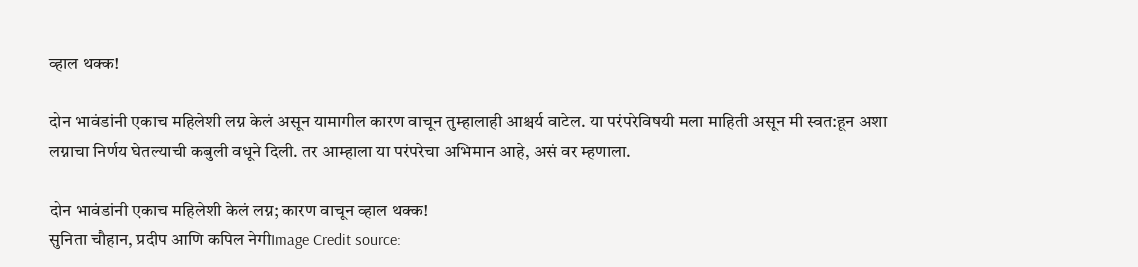व्हाल थक्क!

दोन भावंडांनी एकाच महिलेशी लग्न केलं असून यामागील कारण वाचून तुम्हालाही आश्चर्य वाटेल. या परंपरेविषयी मला माहिती असून मी स्वत:हून अशा लग्नाचा निर्णय घेतल्याची कबुली वधूने दिली. तर आम्हाला या परंपरेचा अभिमान आहे, असं वर म्हणाला.

दोन भावंडांनी एकाच महिलेशी केलं लग्न; कारण वाचून व्हाल थक्क!
सुनिता चौहान, प्रदीप आणि कपिल नेगीImage Credit source: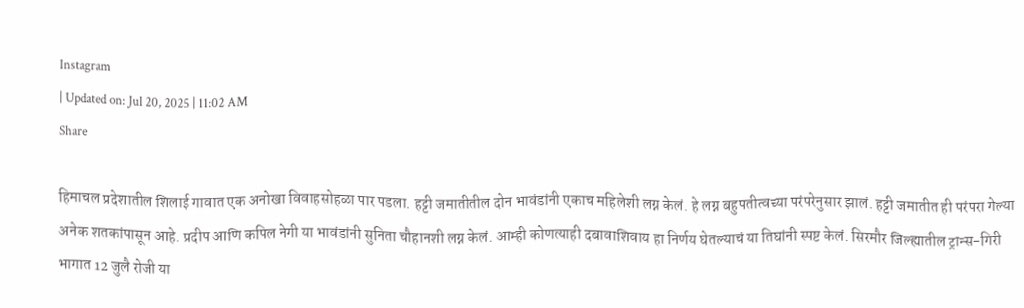Instagram
| Updated on: Jul 20, 2025 | 11:02 AM
Share

हिमाचल प्रदेशातील शिलाई गावात एक अनोखा विवाहसोहळा पार पडला. हट्टी जमातीतील दोन भावंडांनी एकाच महिलेशी लग्न केलं. हे लग्न बहुपतीत्वच्या परंपरेनुसार झालं. हट्टी जमातीत ही परंपरा गेल्या अनेक शतकांपासून आहे. प्रदीप आणि कपिल नेगी या भावंडांनी सुनिता चौहानशी लग्न केलं. आम्ही कोणत्याही दबावाशिवाय हा निर्णय घेतल्याचं या तिघांनी स्पष्ट केलं. सिरमौर जिल्ह्यातील ट्रान्स-गिरी भागात 12 जुलै रोजी या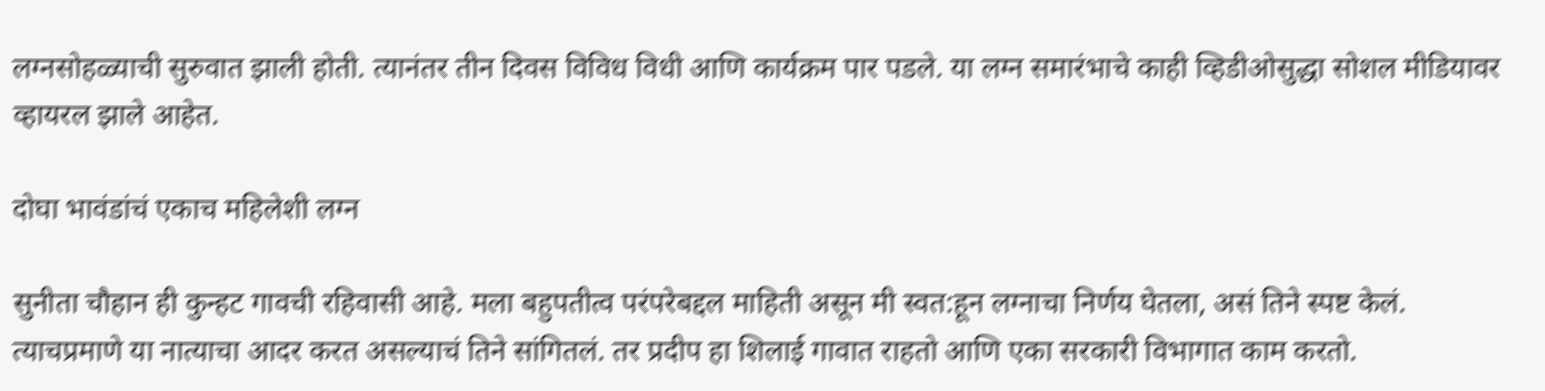लग्नसोहळ्याची सुरुवात झाली होती. त्यानंतर तीन दिवस विविध विधी आणि कार्यक्रम पार पडले. या लग्न समारंभाचे काही व्हिडीओसुद्धा सोशल मीडियावर व्हायरल झाले आहेत.

दोघा भावंडांचं एकाच महिलेशी लग्न

सुनीता चौहान ही कुन्हट गावची रहिवासी आहे. मला बहुपतीत्व परंपरेबद्दल माहिती असून मी स्वत:हून लग्नाचा निर्णय घेतला, असं तिने स्पष्ट केलं. त्याचप्रमाणे या नात्याचा आदर करत असल्याचं तिने सांगितलं. तर प्रदीप हा शिलाई गावात राहतो आणि एका सरकारी विभागात काम करतो.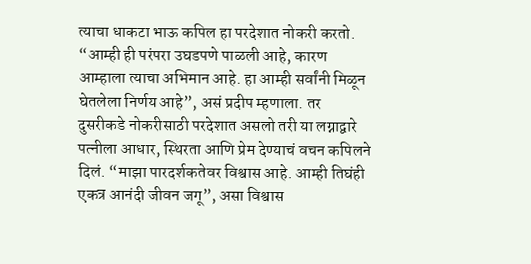त्याचा धाकटा भाऊ कपिल हा परदेशात नोकरी करतो. “आम्ही ही परंपरा उघडपणे पाळली आहे, कारण आम्हाला त्याचा अभिमान आहे. हा आम्ही सर्वांनी मिळून घेतलेला निर्णय आहे”, असं प्रदीप म्हणाला. तर दुसरीकडे नोकरीसाठी परदेशात असलो तरी या लग्नाद्वारे पत्नीला आधार, स्थिरता आणि प्रेम देण्याचं वचन कपिलने दिलं. “माझा पारदर्शकतेवर विश्वास आहे. आम्ही तिघंही एकत्र आनंदी जीवन जगू”, असा विश्वास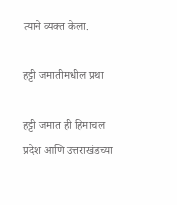त्याने व्यक्त केला.

हट्टी जमातीमधील प्रथा

हट्टी जमात ही हिमाचल प्रदेश आणि उत्तराखंडच्या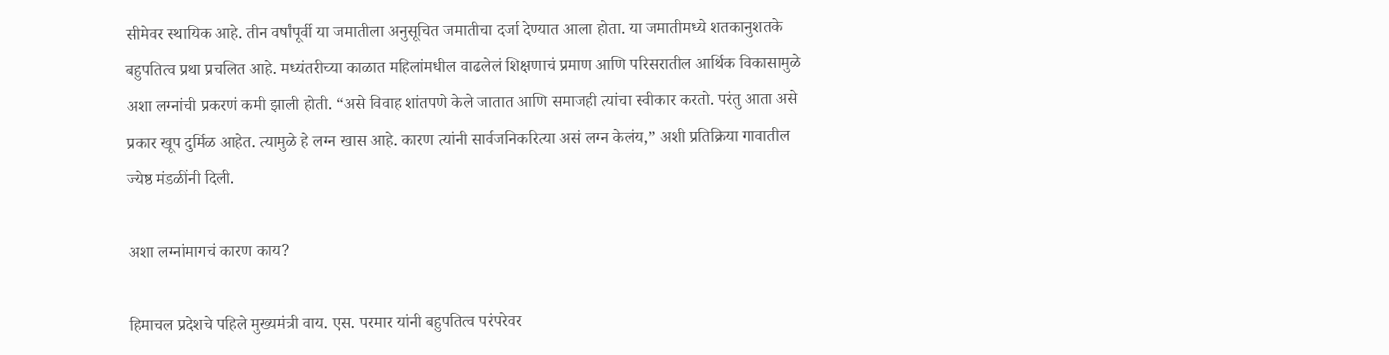सीमेवर स्थायिक आहे. तीन वर्षांपूर्वी या जमातीला अनुसूचित जमातीचा दर्जा देण्यात आला होता. या जमातीमध्ये शतकानुशतके बहुपतित्व प्रथा प्रचलित आहे. मध्यंतरीच्या काळात महिलांमधील वाढलेलं शिक्षणाचं प्रमाण आणि परिसरातील आर्थिक विकासामुळे अशा लग्नांची प्रकरणं कमी झाली होती. “असे विवाह शांतपणे केले जातात आणि समाजही त्यांचा स्वीकार करतो. परंतु आता असे प्रकार खूप दुर्मिळ आहेत. त्यामुळे हे लग्न खास आहे. कारण त्यांनी सार्वजनिकरित्या असं लग्न केलंय,” अशी प्रतिक्रिया गावातील ज्येष्ठ मंडळींनी दिली.

अशा लग्नांमागचं कारण काय?

हिमाचल प्रदेशचे पहिले मुख्यमंत्री वाय. एस. परमार यांनी बहुपतित्व परंपरेवर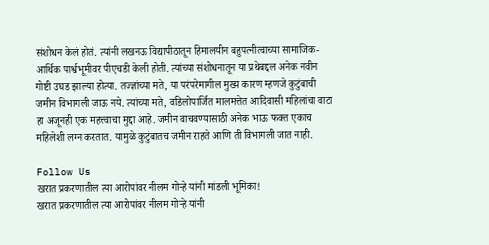संशोधन केलं होतं. त्यांनी लखनऊ विद्यापीठातून हिमालयीन बहुपत्नीत्वाच्या सामाजिक-आर्थिक पार्श्वभूमीवर पीएचडी केली होती. त्यांच्या संशोधनातून या प्रथेबद्दल अनेक नवीन गोष्टी उघड झाल्या होत्या. तज्ज्ञांच्या मते, या परंपरेमागील मुख्य कारण म्हणजे कुटुंबाची जमीन विभागली जाऊ नये. त्यांच्या मते, वडिलोपार्जित मालमत्तेत आदिवासी महिलांचा वाटा हा अजूनही एक महत्त्वाचा मुद्दा आहे. जमीन वाचवण्यासाठी अनेक भाऊ फक्त एकाच महिलेशी लग्न करतात. यामुळे कुटुंबातच जमीन राहते आणि ती विभागली जात नाही.

Follow Us
खरात प्रकरणातील त्या आरोपांवर नीलम गोऱ्हे यांनी मांडली भूमिका!
खरात प्रकरणातील त्या आरोपांवर नीलम गोऱ्हे यांनी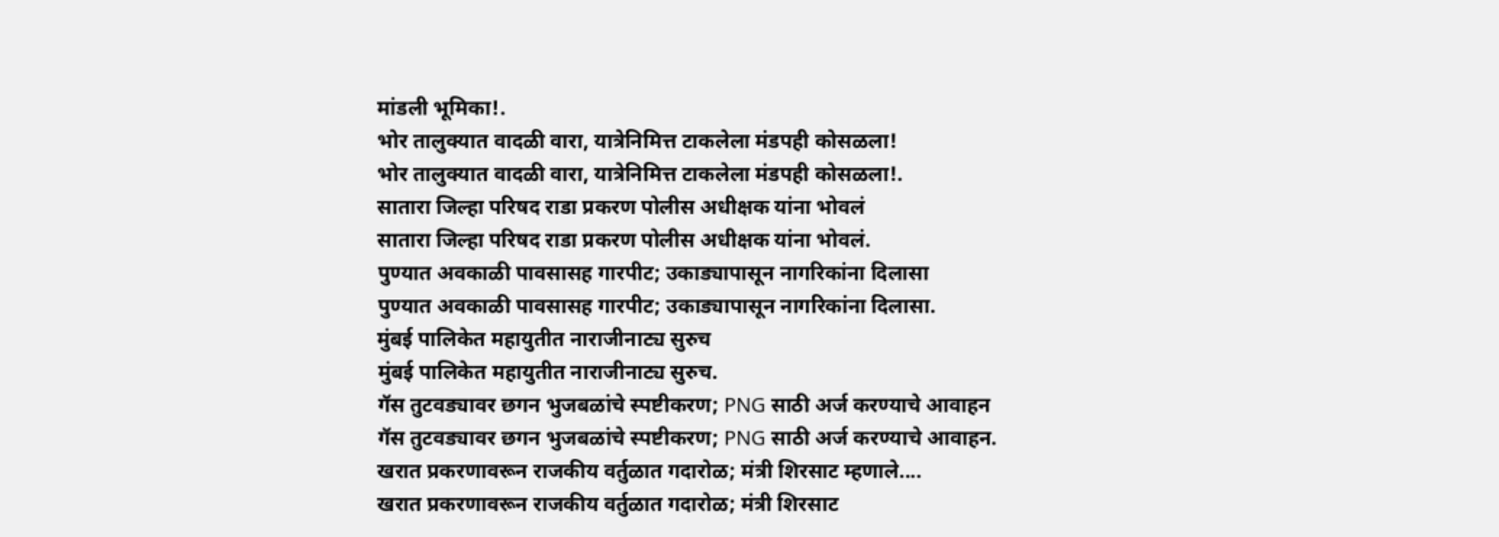मांडली भूमिका!.
भोर तालुक्यात वादळी वारा, यात्रेनिमित्त टाकलेला मंडपही कोसळला!
भोर तालुक्यात वादळी वारा, यात्रेनिमित्त टाकलेला मंडपही कोसळला!.
सातारा जिल्हा परिषद राडा प्रकरण पोलीस अधीक्षक यांना भोवलं
सातारा जिल्हा परिषद राडा प्रकरण पोलीस अधीक्षक यांना भोवलं.
पुण्यात अवकाळी पावसासह गारपीट; उकाड्यापासून नागरिकांना दिलासा
पुण्यात अवकाळी पावसासह गारपीट; उकाड्यापासून नागरिकांना दिलासा.
मुंबई पालिकेत महायुतीत नाराजीनाट्य सुरुच
मुंबई पालिकेत महायुतीत नाराजीनाट्य सुरुच.
गॅस तुटवड्यावर छगन भुजबळांचे स्पष्टीकरण; PNG साठी अर्ज करण्याचे आवाहन
गॅस तुटवड्यावर छगन भुजबळांचे स्पष्टीकरण; PNG साठी अर्ज करण्याचे आवाहन.
खरात प्रकरणावरून राजकीय वर्तुळात गदारोळ; मंत्री शिरसाट म्हणाले....
खरात प्रकरणावरून राजकीय वर्तुळात गदारोळ; मंत्री शिरसाट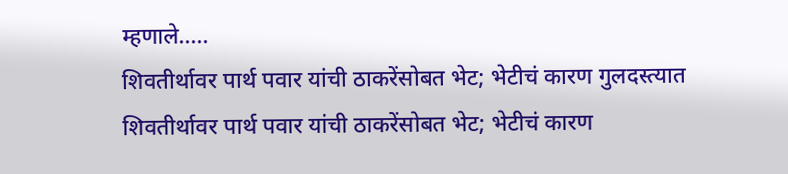म्हणाले.....
शिवतीर्थावर पार्थ पवार यांची ठाकरेंसोबत भेट; भेटीचं कारण गुलदस्त्यात
शिवतीर्थावर पार्थ पवार यांची ठाकरेंसोबत भेट; भेटीचं कारण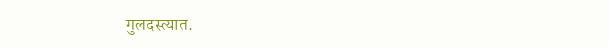गुलदस्त्यात.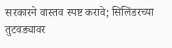सरकारने वास्तव स्पष्ट करावे; सिलिंडरच्या तुटवड्यावर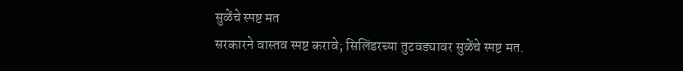सुळेंचे स्पष्ट मत
सरकारने वास्तव स्पष्ट करावे; सिलिंडरच्या तुटवड्यावर सुळेंचे स्पष्ट मत.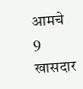आमचे 9 खासदार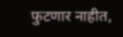फुटणार नाहीत,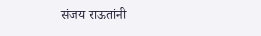संजय राऊतांनी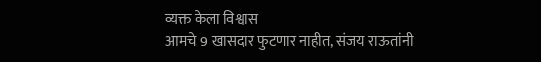व्यक्त केला विश्वास
आमचे 9 खासदार फुटणार नाहीत, संजय राऊतांनी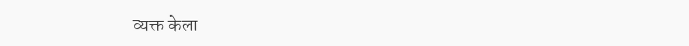व्यक्त केला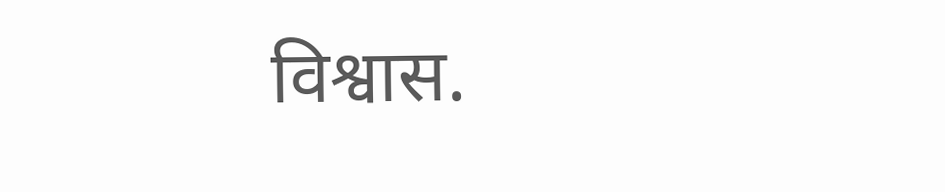विश्वास.